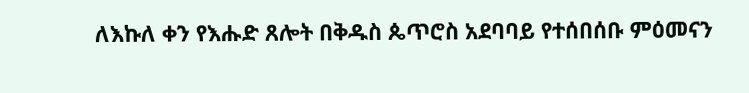ለእኩለ ቀን የእሑድ ጸሎት በቅዱስ ጴጥሮስ አደባባይ የተሰበሰቡ ምዕመናን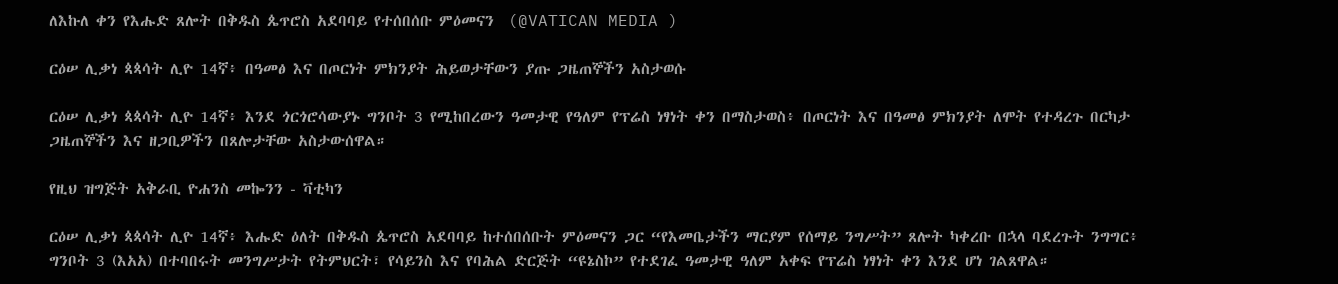ለእኩለ ቀን የእሑድ ጸሎት በቅዱስ ጴጥሮስ አደባባይ የተሰበሰቡ ምዕመናን  (@VATICAN MEDIA )

ርዕሠ ሊቃነ ጳጳሳት ሊዮ 14ኛ፥ በዓመፅ እና በጦርነት ምክንያት ሕይወታቸውን ያጡ ጋዜጠኞችን አስታወሱ

ርዕሠ ሊቃነ ጳጳሳት ሊዮ 14ኛ፥ እንደ ጎርጎሮሳውያኑ ግንቦት 3 የሚከበረውን ዓመታዊ የዓለም የፕሬስ ነፃነት ቀን በማስታወስ፥ በጦርነት እና በዓመፅ ምክንያት ለሞት የተዳረጉ በርካታ ጋዜጠኞችን እና ዘጋቢዎችን በጸሎታቸው አስታውሰዋል።

የዚህ ዝግጅት አቅራቢ ዮሐንስ መኰንን - ቫቲካን

ርዕሠ ሊቃነ ጳጳሳት ሊዮ 14ኛ፥ እሑድ ዕለት በቅዱስ ጴጥሮስ አደባባይ ከተሰበሰቡት ምዕመናን ጋር “የእመቤታችን ማርያም የሰማይ ንግሥት” ጸሎት ካቀረቡ በኋላ ባደረጉት ንግግር፥ ግንቦት 3 (እአአ) በተባበሩት መንግሥታት የትምህርት፣ የሳይንስ እና የባሕል ድርጅት “ዩኔስኮ” የተደገፈ ዓመታዊ ዓለም አቀፍ የፕሬስ ነፃነት ቀን እንደ ሆነ ገልጸዋል።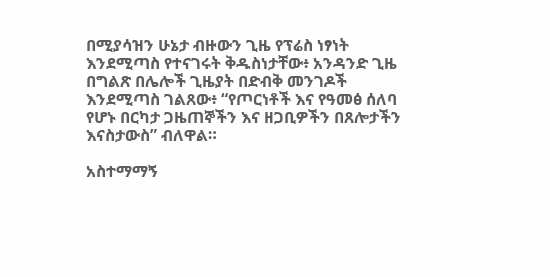በሚያሳዝን ሁኔታ ብዙውን ጊዜ የፕሬስ ነፃነት እንደሚጣስ የተናገሩት ቅዱስነታቸው፥ አንዳንድ ጊዜ በግልጽ በሌሎች ጊዜያት በድብቅ መንገዶች እንደሚጣስ ገልጸው፥ “የጦርነቶች እና የዓመፅ ሰለባ የሆኑ በርካታ ጋዜጠኞችን እና ዘጋቢዎችን በጸሎታችን እናስታውስ” ብለዋል።

አስተማማኝ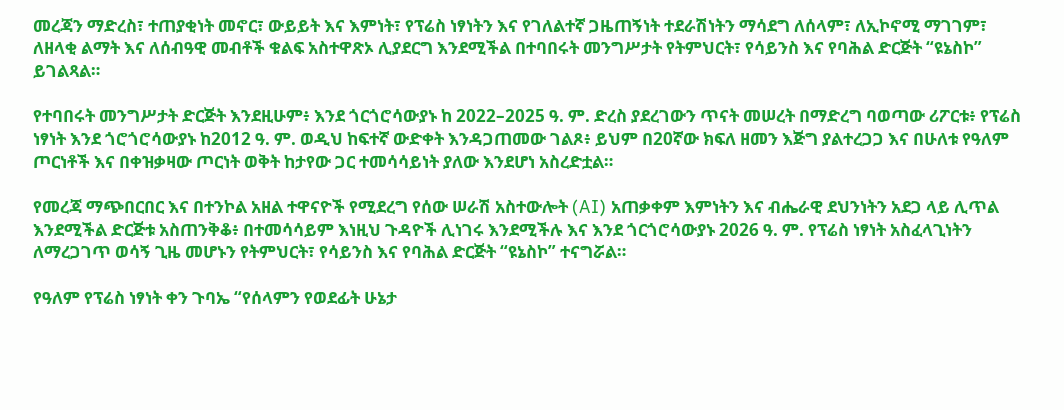መረጃን ማድረስ፣ ተጠያቂነት መኖር፣ ውይይት እና እምነት፣ የፕሬስ ነፃነትን እና የገለልተኛ ጋዜጠኝነት ተደራሽነትን ማሳደግ ለሰላም፣ ለኢኮኖሚ ማገገም፣ ለዘላቂ ልማት እና ለሰብዓዊ መብቶች ቁልፍ አስተዋጽኦ ሊያደርግ እንደሚችል በተባበሩት መንግሥታት የትምህርት፣ የሳይንስ እና የባሕል ድርጅት “ዩኔስኮ” ይገልጻል።

የተባበሩት መንግሥታት ድርጅት እንደዚሁም፥ እንደ ጎርጎሮሳውያኑ ከ 2022–2025 ዓ. ም. ድረስ ያደረገውን ጥናት መሠረት በማድረግ ባወጣው ሪፖርቱ፥ የፕሬስ ነፃነት እንደ ጎሮጎሮሳውያኑ ከ2012 ዓ. ም. ወዲህ ከፍተኛ ውድቀት እንዳጋጠመው ገልጾ፥ ይህም በ20ኛው ክፍለ ዘመን እጅግ ያልተረጋጋ እና በሁለቱ የዓለም ጦርነቶች እና በቀዝቃዛው ጦርነት ወቅት ከታየው ጋር ተመሳሳይነት ያለው እንደሆነ አስረድቷል።

የመረጃ ማጭበርበር እና በተንኮል አዘል ተዋናዮች የሚደረግ የሰው ሠራሽ አስተውሎት (AI) አጠቃቀም እምነትን እና ብሔራዊ ደህንነትን አደጋ ላይ ሊጥል እንደሚችል ድርጅቱ አስጠንቅቆ፥ በተመሳሳይም እነዚህ ጉዳዮች ሊነገሩ እንደሚችሉ እና እንደ ጎርጎሮሳውያኑ 2026 ዓ. ም. የፕሬስ ነፃነት አስፈላጊነትን ለማረጋገጥ ወሳኝ ጊዜ መሆኑን የትምህርት፣ የሳይንስ እና የባሕል ድርጅት “ዩኔስኮ” ተናግሯል።

የዓለም የፕሬስ ነፃነት ቀን ጉባኤ “የሰላምን የወደፊት ሁኔታ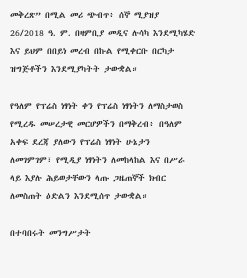መቅረጽ” በሚል መሪ ጭብጥ፥ ሰኞ ሚያዝያ 26/2018 ዓ. ም. በዛምቢያ መዲና ሉሳካ እንደሚካሄድ እና ይህም በበይነ መረብ በኩል የሚቀርቡ በርካታ ዝግጅቶችን እንደሚያካትት ታውቋል።

የዓለም የፕሬስ ነፃነት ቀን የፕሬስ ነፃነትን ለማስታወስ የሚረዱ መሠረታዊ መርሆዎችን በማቅረብ፥ በዓለም አቀፍ ደረጃ ያለውን የፕሬስ ነፃነት ሁኔታን ለመገምገም፣ የሚዲያ ነፃነትን ለመከላከል እና በሥራ ላይ እያሉ ሕይወታቸውን ላጡ ጋዜጠኞች ክብር ለመስጠት ዕድልን እንደሚሰጥ ታውቋል።

በተባበሩት መንግሥታት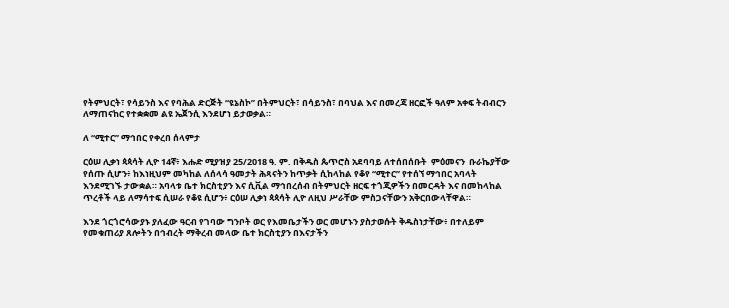የትምህርት፣ የሳይንስ እና የባሕል ድርጅት “ዩኔስኮ” በትምህርት፣ በሳይንስ፣ በባህል እና በመረጃ ዘርፎች ዓለም አቀፍ ትብብርን ለማጠናከር የተቋቋመ ልዩ ኤጀንሲ እንደሆነ ይታወቃል።

ለ “ሚተር” ማኅበር የቀረበ ሰላምታ

ርዕሠ ሊቃነ ጳጳሳት ሊዮ 14ኛ፥ እሑድ ሚያዝያ 25/2018 ዓ. ም. በቅዱስ ጴጥሮስ አደባባይ ለተሰበሰቡት  ምዕመናን  ቡራኬያቸው የሰጡ ሲሆን፥ ከእነዚህም መካከል ለሰላሳ ዓመታት ሕጻናትን ከጥቃት ሲከላከል የቆየ “ሚተር” የተሰኘ ማኅበር አባላት እንደሚገኙ ታውቋል። አባላቱ ቤተ ክርስቲያን እና ሲቪል ማኅበረሰብ በትምህርት ዘርፍ ተጎጂዎችን በመርዳት እና በመከላከል ጥረቶች ላይ ለማሳተፍ ሲሠራ የቆዩ ሲሆን፥ ርዕሠ ሊቃነ ጳጳሳት ሊዮ ለዚህ ሥራቸው ምስጋናቸውን አቅርበውላቸዋል።

እንደ ጎርጎሮሳውያኑ ያለፈው ዓርብ የገባው ግንቦት ወር የእመቤታችን ወር መሆኑን ያስታወሱት ቅዱስነታቸው፥ በተለይም የመቁጠሪያ ጸሎትን በኅብረት ማቅረብ መላው ቤተ ክርስቲያን በእናታችን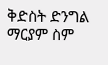ቅድስት ድንግል ማርያም ስም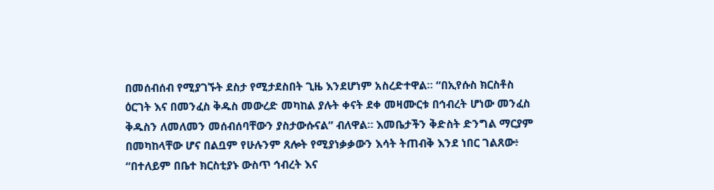በመሰብሰብ የሚያገኙት ደስታ የሚታደስበት ጊዜ እንደሆነም አስረድተዋል። “በኢየሱስ ክርስቶስ ዕርገት እና በመንፈስ ቅዱስ መውረድ መካከል ያሉት ቀናት ደቀ መዛሙርቱ በኅብረት ሆነው መንፈስ ቅዱስን ለመለመን መሰብሰባቸውን ያስታውሱናል” ብለዋል። እመቤታችን ቅድስት ድንግል ማርያም በመካከላቸው ሆና በልቧም የሁሉንም ጸሎት የሚያነቃቃውን እሳት ትጠብቅ እንደ ነበር ገልጸው፥ “በተለይም በቤተ ክርስቲያኑ ውስጥ ኅብረት እና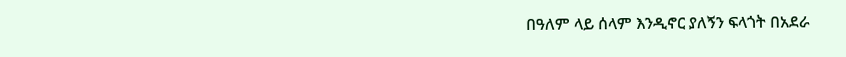በዓለም ላይ ሰላም እንዲኖር ያለኝን ፍላጎት በአደራ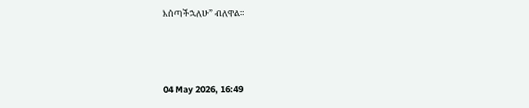እሰጣችኋለሁ” ብለዋል።



04 May 2026, 16:49